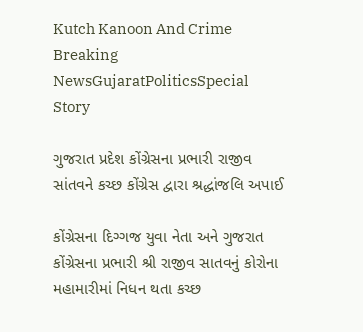Kutch Kanoon And Crime
Breaking NewsGujaratPoliticsSpecial Story

ગુજરાત પ્રદેશ કોંગ્રેસના પ્રભારી રાજીવ સાંતવને કચ્છ કોંગ્રેસ દ્વારા શ્રદ્ધાંજલિ અપાઈ

કોંગ્રેસના દિગ્ગજ યુવા નેતા અને ગુજરાત કોંગ્રેસના પ્રભારી શ્રી રાજીવ સાતવનું કોરોના મહામારીમાં નિધન થતા કચ્છ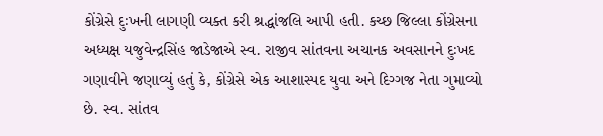કોંગ્રેસે દુઃખની લાગણી વ્યક્ત કરી શ્રદ્ધાંજલિ આપી હતી. કચ્છ જિલ્લા કોંગ્રેસના અધ્યક્ષ યજુવેન્દ્રસિંહ જાડેજાએ સ્વ. રાજીવ સાંતવના અચાનક અવસાનને દુઃખદ ગણાવીને જણાવ્યું હતું કે, કોંગ્રેસે એક આશાસ્પદ યુવા અને દિગ્ગજ નેતા ગુમાવ્યો છે. સ્વ. સાંતવ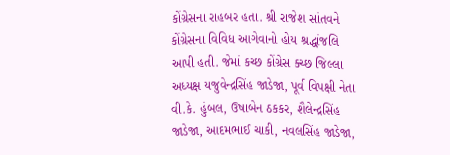કોંગ્રેસના રાહબર હતા. શ્રી રાજેશ સાંતવને કોંગ્રેસના વિવિધ આગેવાનો હોય શ્રદ્ધાંજલિ આપી હતી. જેમાં કચ્છ કોંગ્રેસ ક્ચ્છ જિલ્લા અધ્યક્ષ યજુવેન્દ્રસિંહ જાડેજા, પૂર્વ વિપક્ષી નેતા વી.કે. હુંબલ, ઉષાબેન ઠકકર, શૈલેન્દ્રસિંહ જાડેજા, આદમભાઈ ચાકી, નવલસિંહ જાડેજા,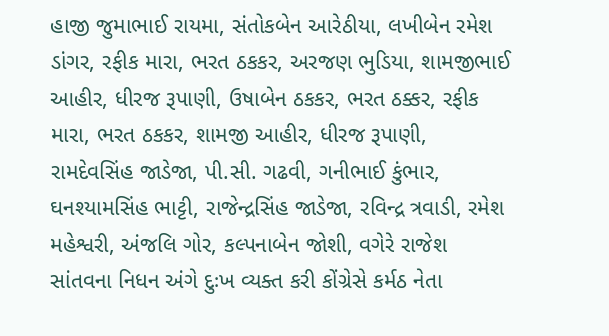હાજી જુમાભાઈ રાયમા, સંતોકબેન આરેઠીયા, લખીબેન રમેશ ડાંગર, રફીક મારા, ભરત ઠકકર, અરજણ ભુડિયા, શામજીભાઈ આહીર, ધીરજ રૂપાણી, ઉષાબેન ઠકકર, ભરત ઠક્કર, રફીક મારા, ભરત ઠકકર, શામજી આહીર, ધીરજ રૂપાણી, રામદેવસિંહ જાડેજા, પી.સી. ગઢવી, ગનીભાઈ કુંભાર, ઘનશ્યામસિંહ ભાટ્ટી, રાજેન્દ્રસિંહ જાડેજા, રવિન્દ્ર ત્રવાડી, રમેશ મહેશ્વરી, અંજલિ ગોર, કલ્પનાબેન જોશી, વગેરે રાજેશ સાંતવના નિધન અંગે દુઃખ વ્યક્ત કરી કોંગ્રેસે કર્મઠ નેતા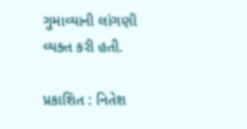ગુમાવ્યાની લાંગણી વ્યક્ત કરી હતી.

પ્રકાશિત : નિતેશ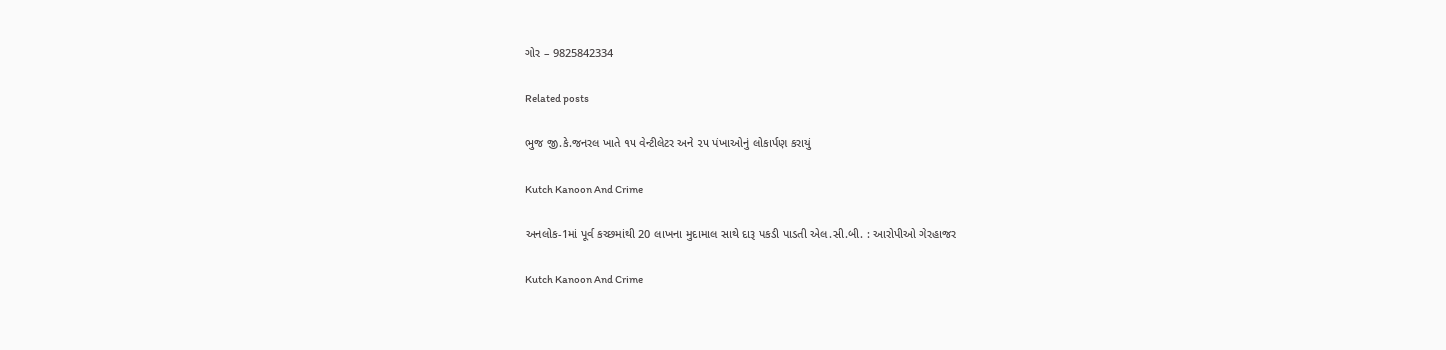ગોર – 9825842334

Related posts

ભુજ જી.કે.જનરલ ખાતે ૧૫ વેન્ટીલેટર અને ૨૫ પંખાઓનું લોકાર્પણ કરાયું

Kutch Kanoon And Crime

અનલોક-1માં પૂર્વ કચ્છમાંથી 20 લાખના મુદામાલ સાથે દારૂ પકડી પાડતી એલ.સી.બી. : આરોપીઓ ગેરહાજર

Kutch Kanoon And Crime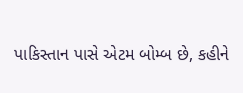પાકિસ્તાન પાસે એટમ બોમ્બ છે, કહીને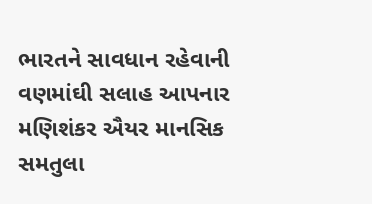ભારતને સાવધાન રહેવાની વણમાંઘી સલાહ આપનાર મણિશંકર ઐયર માનસિક સમતુલા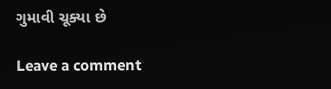ગુમાવી ચૂક્યા છે

Leave a comment